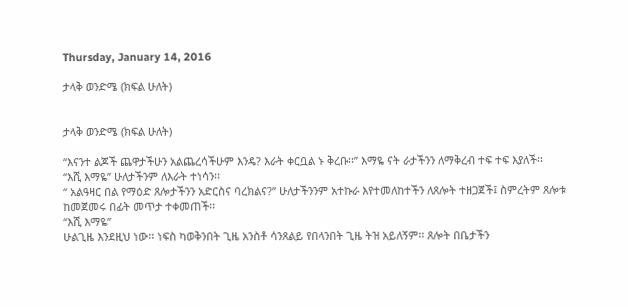Thursday, January 14, 2016

ታላቅ ወንድሜ (ክፍል ሁለት)


ታላቅ ወንድሜ (ክፍል ሁለት)

‘‘እናንተ ልጆች ጨዋታችሁን አልጨረሳችሁም እንዴ? እራት ቀርቧል ኑ ቅረቡ፡፡’’ እማዬ ናት ራታችንን ለማቅረብ ተፍ ተፍ እያለች፡፡
‘‘እሺ እማዬ’’ ሁለታችንም ለእራት ተነሳን፡፡
‘‘ አልዓዛር በል የማዕድ ጸሎታችንን አድርስና ባረክልና?’’ ሁለታችንንም አተኩራ እየተመለከተችን ለጸሎት ተዘጋጀች፤ ስምረትም ጸሎቱ ከመጀመሩ በፊት መጥታ ተቀመጠች፡፡
‘‘እሺ እማዬ’’
ሁልጊዜ እንደዚህ ነው፡፡ ነፍስ ካወቅንበት ጊዜ አንስቶ ሳንጸልይ የበላንበት ጊዜ ትዝ አይለኝም፡፡ ጸሎት በቤታችን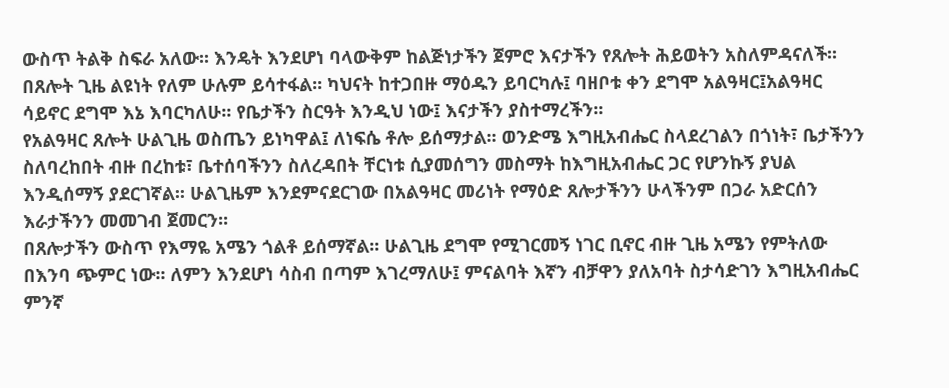ውስጥ ትልቅ ስፍራ አለው፡፡ እንዴት እንደሆነ ባላውቅም ከልጅነታችን ጀምሮ እናታችን የጸሎት ሕይወትን አስለምዳናለች፡፡ በጸሎት ጊዜ ልዩነት የለም ሁሉም ይሳተፋል፡፡ ካህናት ከተጋበዙ ማዕዱን ይባርካሉ፤ ባዘቦቱ ቀን ደግሞ አልዓዛር፤አልዓዛር ሳይኖር ደግሞ እኔ እባርካለሁ፡፡ የቤታችን ስርዓት እንዲህ ነው፤ እናታችን ያስተማረችን፡፡
የአልዓዛር ጸሎት ሁልጊዜ ወስጤን ይነካዋል፤ ለነፍሴ ቶሎ ይሰማታል፡፡ ወንድሜ እግዚአብሔር ስላደረገልን በጎነት፣ ቤታችንን ስለባረከበት ብዙ በረከቱ፣ ቤተሰባችንን ስለረዳበት ቸርነቱ ሲያመሰግን መስማት ከእግዚአብሔር ጋር የሆንኩኝ ያህል እንዲሰማኝ ያደርገኛል፡፡ ሁልጊዜም እንደምናደርገው በአልዓዛር መሪነት የማዕድ ጸሎታችንን ሁላችንም በጋራ አድርሰን እራታችንን መመገብ ጀመርን፡፡
በጸሎታችን ውስጥ የእማዬ አሜን ጎልቶ ይሰማኛል፡፡ ሁልጊዜ ደግሞ የሚገርመኝ ነገር ቢኖር ብዙ ጊዜ አሜን የምትለው በእንባ ጭምር ነው፡፡ ለምን እንደሆነ ሳስብ በጣም እገረማለሁ፤ ምናልባት እኛን ብቻዋን ያለአባት ስታሳድገን እግዚአብሔር ምንኛ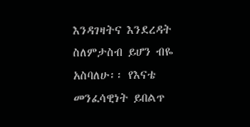እንዳገዛትና እንደረዳት ስለምታስብ ይሆን ብዬ አስባለሁ፡፡ የእናቴ መንፈሳዊነት ይበልጥ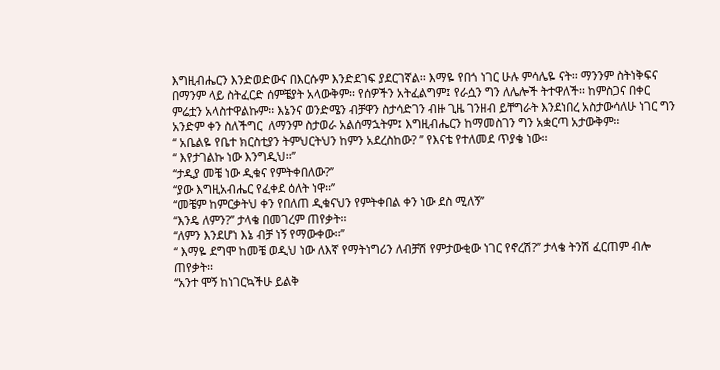እግዚብሔርን እንድወድውና በእርሱም እንድደገፍ ያደርገኛል፡፡ እማዬ የበጎ ነገር ሁሉ ምሳሌዬ ናት፡፡ ማንንም ስትነቅፍና በማንም ላይ ስትፈርድ ሰምቼያት አላውቅም፡፡ የሰዎችን አትፈልግም፤ የራሷን ግን ለሌሎች ትተዋለች፡፡ ከምስጋና በቀር ምሬቷን አላስተዋልኩም፡፡ እኔንና ወንድሜን ብቻዋን ስታሳድገን ብዙ ጊዜ ገንዘብ ይቸግራት እንደነበረ አስታውሳለሁ ነገር ግን አንድም ቀን ስለችግር  ለማንም ስታወራ አልሰማኋትም፤ እግዚብሔርን ከማመስገን ግን አቋርጣ አታውቅም፡፡
‘‘ አቤልዬ የቤተ ክርስቲያን ትምህርትህን ከምን አደረስከው? ’’ የእናቴ የተለመደ ጥያቄ ነው፡፡
‘‘ እየታገልኩ ነው እንግዲህ፡፡’’
‘‘ታዲያ መቼ ነው ዲቁና የምትቀበለው?’’
‘‘ያው እግዚአብሔር የፈቀደ ዕለት ነዋ፡፡’’
‘‘መቼም ከምርቃትህ ቀን የበለጠ ዲቁናህን የምትቀበል ቀን ነው ደስ ሚለኝ’’
‘‘እንዴ ለምን?’’ ታላቄ በመገረም ጠየቃት፡፡
‘‘ለምን እንደሆነ እኔ ብቻ ነኝ የማውቀው፡፡’’
‘‘ እማዬ ደግሞ ከመቼ ወዲህ ነው ለእኛ የማትነግሪን ለብቻሽ የምታውቂው ነገር የኖረሽ?’’ ታላቄ ትንሽ ፈርጠም ብሎ ጠየቃት፡፡
‘‘አንተ ሞኝ ከነገርኳችሁ ይልቅ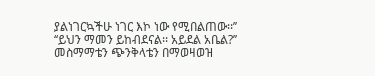ያልነገርኳችሁ ነገር እኮ ነው የሚበልጠው፡፡’’
‘‘ይህን ማመን ይከብደናል፡፡ አይደል አቤል?’’ መስማማቴን ጭንቅላቴን በማወዛወዝ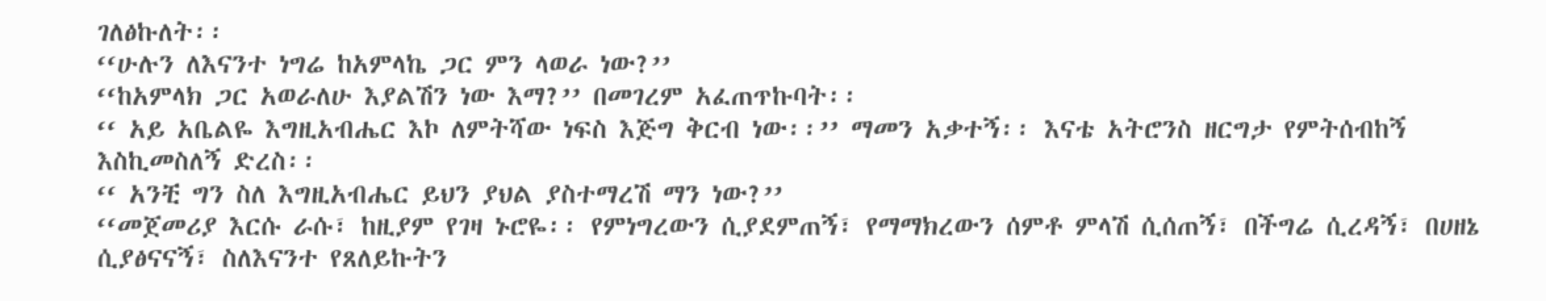ገለፅኩለት፡፡
‘‘ሁሉን ለእናንተ ነግሬ ከአምላኬ ጋር ምን ላወራ ነው?’’
‘‘ከአምላክ ጋር አወራለሁ እያልሽን ነው እማ?’’ በመገረም አፈጠጥኩባት፡፡
‘‘ አይ አቤልዬ እግዚአብሔር እኮ ለምትሻው ነፍስ እጅግ ቅርብ ነው፡፡’’ ማመን አቃተኝ፡፡ እናቴ አትሮንስ ዘርግታ የምትሰብከኝ እስኪመስለኝ ድረስ፡፡
‘‘ አንቺ ግን ስለ እግዚአብሔር ይህን ያህል ያስተማረሽ ማን ነው?’’
‘‘መጀመሪያ እርሱ ራሱ፣ ከዚያም የገዛ ኑሮዬ፡፡ የምነግረውን ሲያደምጠኝ፣ የማማክረውን ሰምቶ ምላሽ ሲሰጠኝ፣ በችግሬ ሲረዳኝ፣ በሀዘኔ ሲያፅናናኝ፣ ስለእናንተ የጸለይኩትን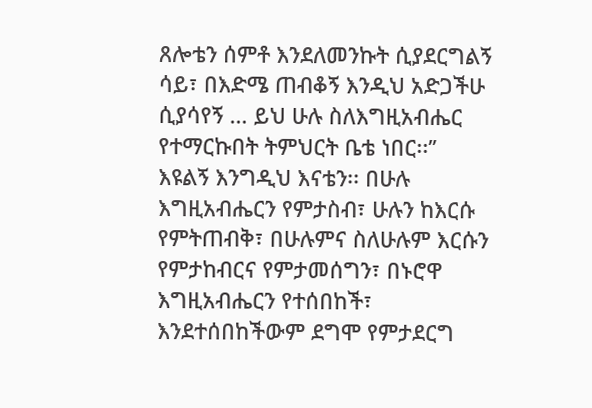ጸሎቴን ሰምቶ እንደለመንኩት ሲያደርግልኝ ሳይ፣ በእድሜ ጠብቆኝ እንዲህ አድጋችሁ ሲያሳየኝ … ይህ ሁሉ ስለእግዚአብሔር የተማርኩበት ትምህርት ቤቴ ነበር፡፡’’
እዩልኝ እንግዲህ እናቴን፡፡ በሁሉ እግዚአብሔርን የምታስብ፣ ሁሉን ከእርሱ የምትጠብቅ፣ በሁሉምና ስለሁሉም እርሱን የምታከብርና የምታመሰግን፣ በኑሮዋ እግዚአብሔርን የተሰበከች፣ እንደተሰበከችውም ደግሞ የምታደርግ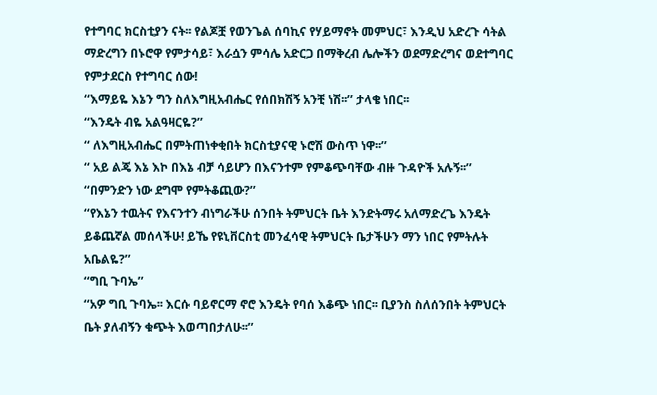የተግባር ክርስቲያን ናት፡፡ የልጆቿ የወንጌል ሰባኪና የሃይማኖት መምህር፣ እንዲህ አድረጉ ሳትል ማድረግን በኑሮዋ የምታሳይ፣ እራሷን ምሳሌ አድርጋ በማቅረብ ሌሎችን ወደማድረግና ወደተግባር የምታደርስ የተግባር ሰው!
‘‘እማይዬ እኔን ግን ስለእግዚአብሔር የሰበክሽኝ አንቺ ነሽ፡፡’’ ታላቄ ነበር፡፡
‘‘እንዴት ብዬ አልዓዛርዬ?’’
‘‘ ለእግዚአብሔር በምትጠነቀቂበት ክርስቲያናዊ ኑሮሽ ውስጥ ነዋ፡፡’’
‘‘ አይ ልጄ እኔ እኮ በእኔ ብቻ ሳይሆን በእናንተም የምቆጭባቸው ብዙ ጉዳዮች አሉኝ፡፡’’
‘‘በምንድን ነው ደግሞ የምትቆጪው?’’
‘‘የእኔን ተዉትና የእናንተን ብነግራችሁ ሰንበት ትምህርት ቤት እንድትማሩ አለማድረጌ እንዴት ይቆጨኛል መሰላችሁ! ይኼ የዩኒቨርስቲ መንፈሳዊ ትምህርት ቤታችሁን ማን ነበር የምትሉት አቤልዬ?’’
‘‘ግቢ ጉባኤ’’
‘‘አዎ ግቢ ጉባኤ፡፡ እርሱ ባይኖርማ ኖሮ እንዴት የባሰ እቆጭ ነበር፡፡ ቢያንስ ስለሰንበት ትምህርት ቤት ያለብኝን ቁጭት እወጣበታለሁ፡፡’’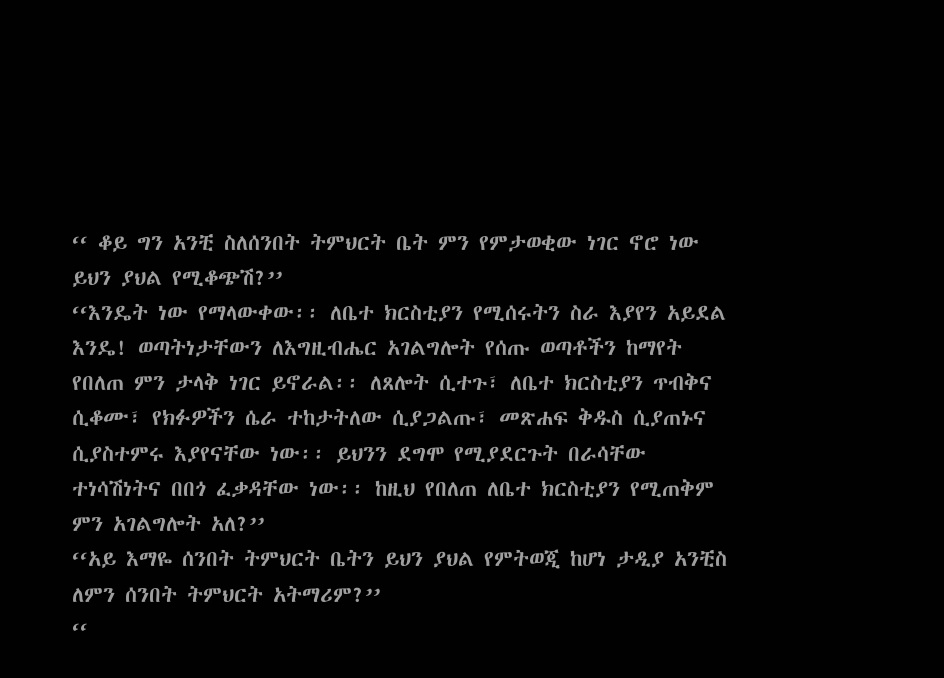‘‘ ቆይ ግን አንቺ ስለሰንበት ትምህርት ቤት ምን የምታወቂው ነገር ኖሮ ነው ይህን ያህል የሚቆጭሽ?’’
‘‘እንዴት ነው የማላውቀው፡፡ ለቤተ ክርስቲያን የሚሰሩትን ስራ እያየን አይደል እንዴ! ወጣትነታቸውን ለእግዚብሔር አገልግሎት የሰጡ ወጣቶችን ከማየት የበለጠ ምን ታላቅ ነገር ይኖራል፡፡ ለጸሎት ሲተጉ፣ ለቤተ ክርስቲያን ጥብቅና ሲቆሙ፣ የክፉዎችን ሴራ ተከታትለው ሲያጋልጡ፣ መጽሐፍ ቅዱስ ሲያጠኑና ሲያስተምሩ እያየናቸው ነው፡፡ ይህንን ደግሞ የሚያደርጉት በራሳቸው ተነሳሽነትና በበጎ ፈቃዳቸው ነው፡፡ ከዚህ የበለጠ ለቤተ ክርስቲያን የሚጠቅም ምን አገልግሎት አለ?’’
‘‘አይ እማዬ ሰንበት ትምህርት ቤትን ይህን ያህል የምትወጂ ከሆነ ታዲያ አንቺስ ለምን ሰንበት ትምህርት አትማሪም?’’
‘‘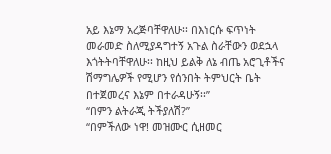አይ እኔማ አረጅባቸዋለሁ፡፡ በእነርሱ ፍጥነት መራመድ ስለሚያዳግተኝ አጉል ስራቸውን ወደኋላ እጎትትባቸዋለሁ፡፡ ከዚህ ይልቅ ለኔ ብጤ አሮጊቶችና ሽማግሌዎች የሚሆን የሰንበት ትምህርት ቤት በተጀመረና እኔም በተራዳሁኝ፡፡’’
‘‘በምን ልትራጂ ትችያለሽ?’’
‘‘በምችለው ነዋ! መዝሙር ሲዘመር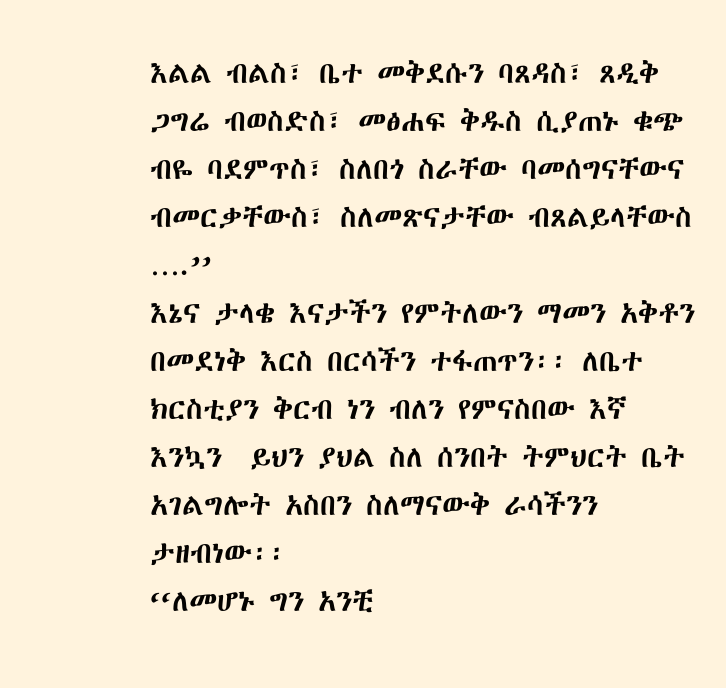እልል ብልስ፣ ቤተ መቅደሱን ባጸዳስ፣ ጸዲቅ ጋግሬ ብወስድስ፣ መፅሐፍ ቅዱስ ሲያጠኑ ቁጭ ብዬ ባደምጥስ፣ ስለበጎ ስራቸው ባመሰግናቸውና ብመርቃቸውስ፣ ስለመጽናታቸው ብጸልይላቸውስ ….’’
እኔና ታላቄ እናታችን የምትለውን ማመን አቅቶን በመደነቅ እርስ በርሳችን ተፋጠጥን፡፡ ለቤተ ክርስቲያን ቅርብ ነን ብለን የምናስበው እኛ እንኳን  ይህን ያህል ስለ ሰንበት ትምህርት ቤት አገልግሎት አስበን ስለማናውቅ ራሳችንን ታዘብነው፡፡
‘‘ለመሆኑ ግን አንቺ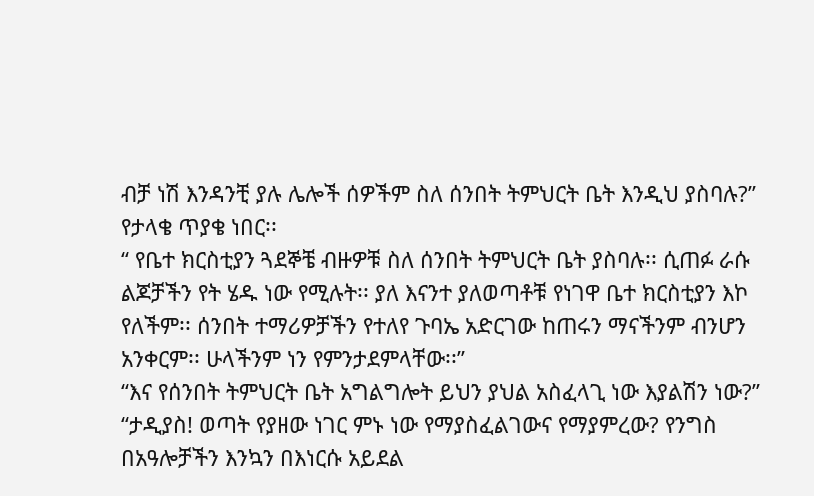ብቻ ነሽ እንዳንቺ ያሉ ሌሎች ሰዎችም ስለ ሰንበት ትምህርት ቤት እንዲህ ያስባሉ?’’ የታላቄ ጥያቄ ነበር፡፡
‘‘ የቤተ ክርስቲያን ጓደኞቼ ብዙዎቹ ስለ ሰንበት ትምህርት ቤት ያስባሉ፡፡ ሲጠፉ ራሱ ልጆቻችን የት ሄዱ ነው የሚሉት፡፡ ያለ እናንተ ያለወጣቶቹ የነገዋ ቤተ ክርስቲያን እኮ የለችም፡፡ ሰንበት ተማሪዎቻችን የተለየ ጉባኤ አድርገው ከጠሩን ማናችንም ብንሆን አንቀርም፡፡ ሁላችንም ነን የምንታደምላቸው፡፡’’
‘‘እና የሰንበት ትምህርት ቤት አግልግሎት ይህን ያህል አስፈላጊ ነው እያልሽን ነው?’’
‘‘ታዲያስ! ወጣት የያዘው ነገር ምኑ ነው የማያስፈልገውና የማያምረው? የንግስ በአዓሎቻችን እንኳን በእነርሱ አይደል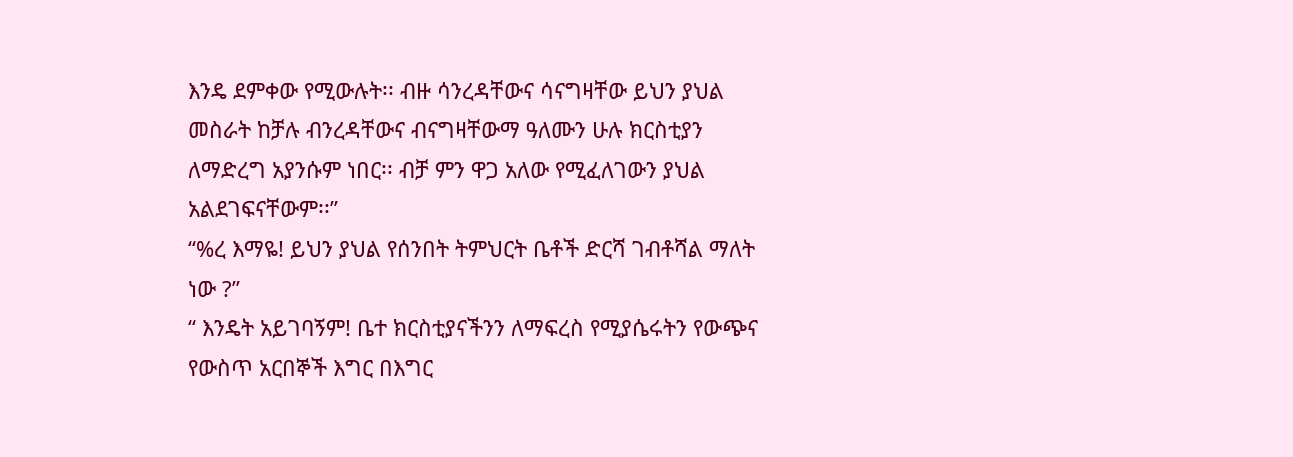እንዴ ደምቀው የሚውሉት፡፡ ብዙ ሳንረዳቸውና ሳናግዛቸው ይህን ያህል መስራት ከቻሉ ብንረዳቸውና ብናግዛቸውማ ዓለሙን ሁሉ ክርስቲያን ለማድረግ አያንሱም ነበር፡፡ ብቻ ምን ዋጋ አለው የሚፈለገውን ያህል አልደገፍናቸውም፡፡’’
‘‘%ረ እማዬ! ይህን ያህል የሰንበት ትምህርት ቤቶች ድርሻ ገብቶሻል ማለት ነው ?’’
‘‘ እንዴት አይገባኝም! ቤተ ክርስቲያናችንን ለማፍረስ የሚያሴሩትን የውጭና የውስጥ አርበኞች እግር በእግር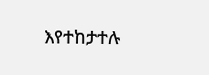እየተከታተሉ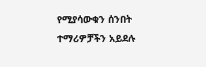የሚያሳውቁን ሰንበት ተማሪዎቻችን አይደሉ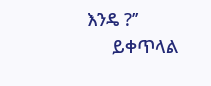እንዴ ?’’
     ይቀጥላል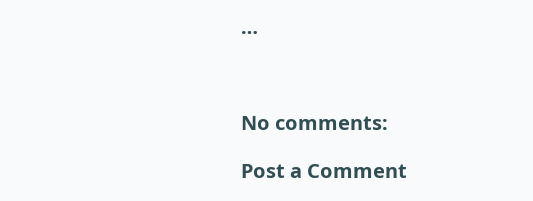…



No comments:

Post a Comment